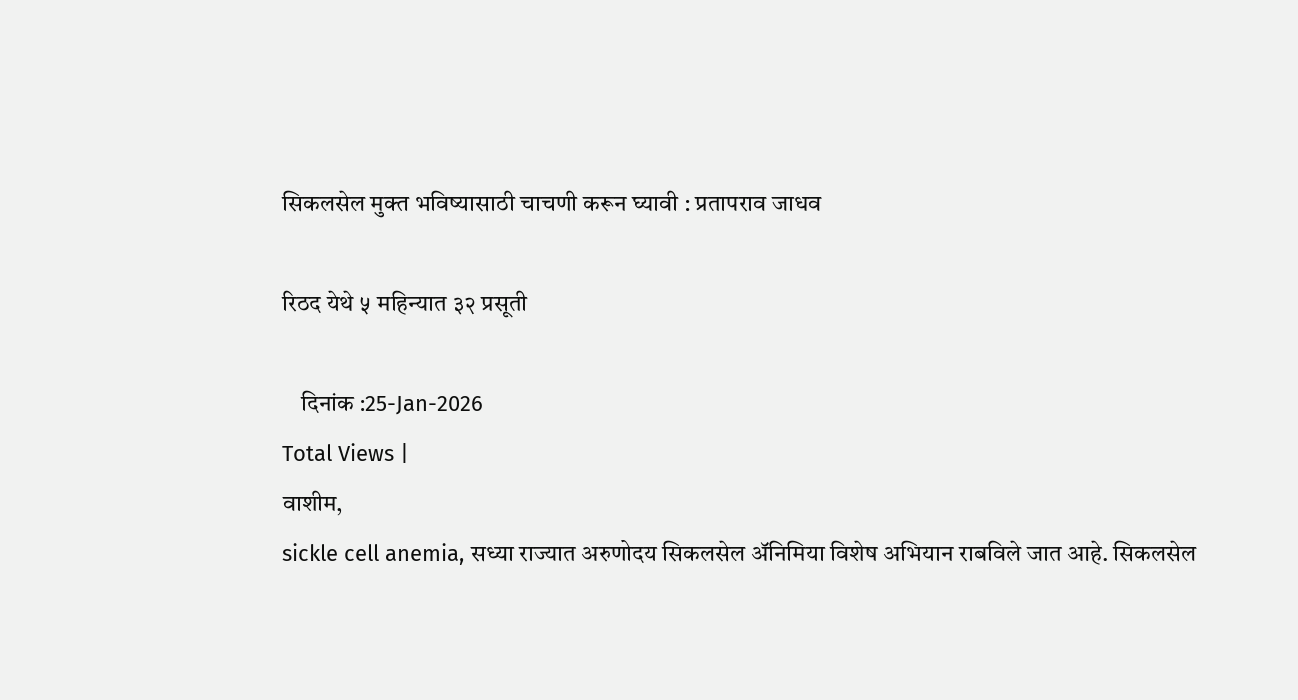सिकलसेल मुक्त भविष्यासाठी चाचणी करून घ्यावी : प्रतापराव जाधव

रिठद येथे ५ महिन्यात ३२ प्रसूती

    दिनांक :25-Jan-2026
Total Views |
वाशीम,
sickle cell anemia, सध्या राज्यात अरुणोदय सिकलसेल अ‍ॅनिमिया विशेष अभियान राबविले जात आहे. सिकलसेल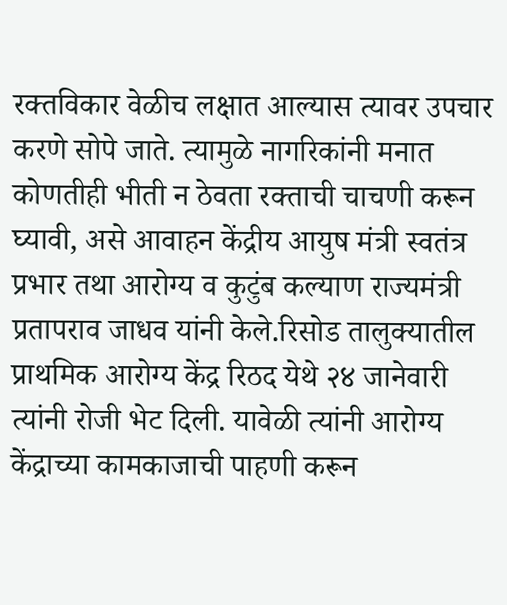रक्तविकार वेळीच लक्षात आल्यास त्यावर उपचार करणे सोपे जाते. त्यामुळे नागरिकांनी मनात कोणतीही भीती न ठेवता रक्ताची चाचणी करून घ्यावी, असे आवाहन केंद्रीय आयुष मंत्री स्वतंत्र प्रभार तथा आरोग्य व कुटुंब कल्याण राज्यमंत्री प्रतापराव जाधव यांनी केले.रिसोड तालुक्यातील प्राथमिक आरोग्य केंद्र रिठद येथे २४ जानेवारी त्यांनी रोजी भेट दिली. यावेळी त्यांनी आरोग्य केंद्राच्या कामकाजाची पाहणी करून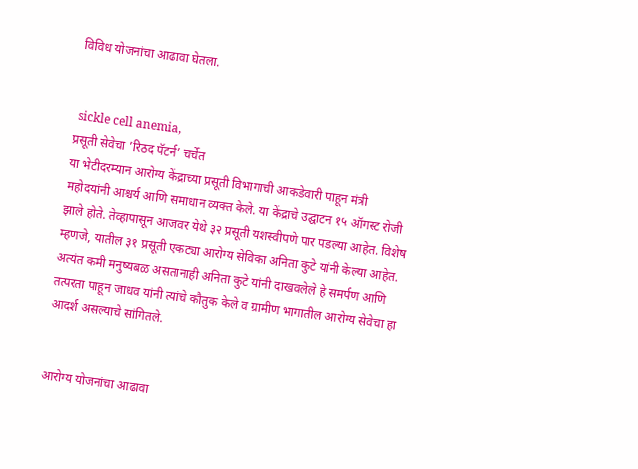विविध योजनांचा आढावा घेतला.


 sickle cell anemia,
प्रसूती सेवेचा ’रिठद पॅटर्न’ चर्चेत
या भेटीदरम्यान आरोग्य केंद्राच्या प्रसूती विभागाची आकडेवारी पाहून मंत्री महोदयांनी आश्चर्य आणि समाधान व्यक्त केले. या केंद्राचे उद्घाटन १५ ऑगस्ट रोजी झाले होते. तेव्हापासून आजवर येथे ३२ प्रसूती यशस्वीपणे पार पडल्या आहेत. विशेष म्हणजे, यातील ३१ प्रसूती एकट्या आरोग्य सेविका अनिता कुटे यांनी केल्या आहेत. अत्यंत कमी मनुष्यबळ असतानाही अनिता कुटे यांनी दाखवलेले हे समर्पण आणि तत्परता पाहून जाधव यांनी त्यांचे कौतुक केले व ग्रामीण भागातील आरोग्य सेवेचा हा आदर्श असल्याचे सांगितले.


आरोग्य योजनांचा आढावा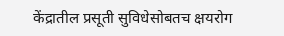केंद्रातील प्रसूती सुविधेसोबतच क्षयरोग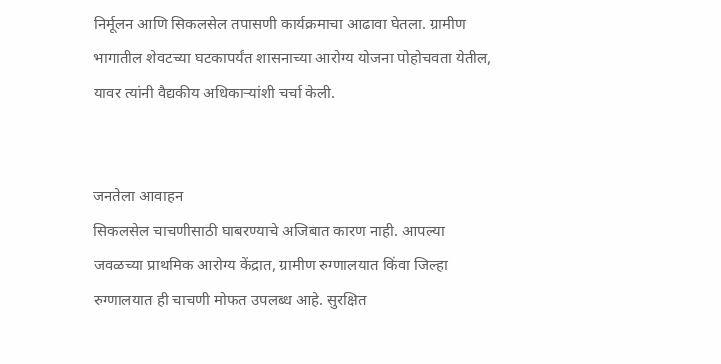निर्मूलन आणि सिकलसेल तपासणी कार्यक्रमाचा आढावा घेतला. ग्रामीण भागातील शेवटच्या घटकापर्यंत शासनाच्या आरोग्य योजना पोहोचवता येतील, यावर त्यांनी वैद्यकीय अधिकार्‍यांशी चर्चा केली.


जनतेला आवाहन
सिकलसेल चाचणीसाठी घाबरण्याचे अजिबात कारण नाही. आपल्या जवळच्या प्राथमिक आरोग्य केंद्रात, ग्रामीण रुग्णालयात किंवा जिल्हा रुग्णालयात ही चाचणी मोफत उपलब्ध आहे. सुरक्षित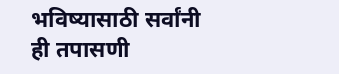भविष्यासाठी सर्वांनी ही तपासणी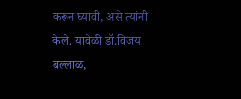करून घ्यावी, असे त्यांनी केले. यावेळी डॉ.विजय बल्लाळ,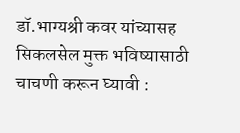डॉ.भाग्यश्री कवर यांच्यासह सिकलसेल मुक्त भविष्यासाठी चाचणी करून घ्यावी :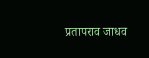प्रतापराव जाधव